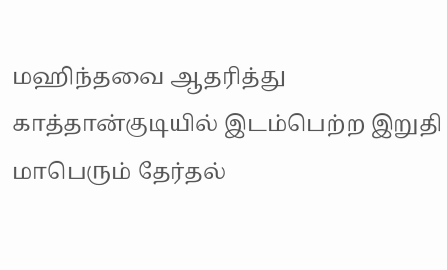மஹிந்தவை ஆதரித்து காத்தான்குடியில் இடம்பெற்ற இறுதி மாபெரும் தேர்தல்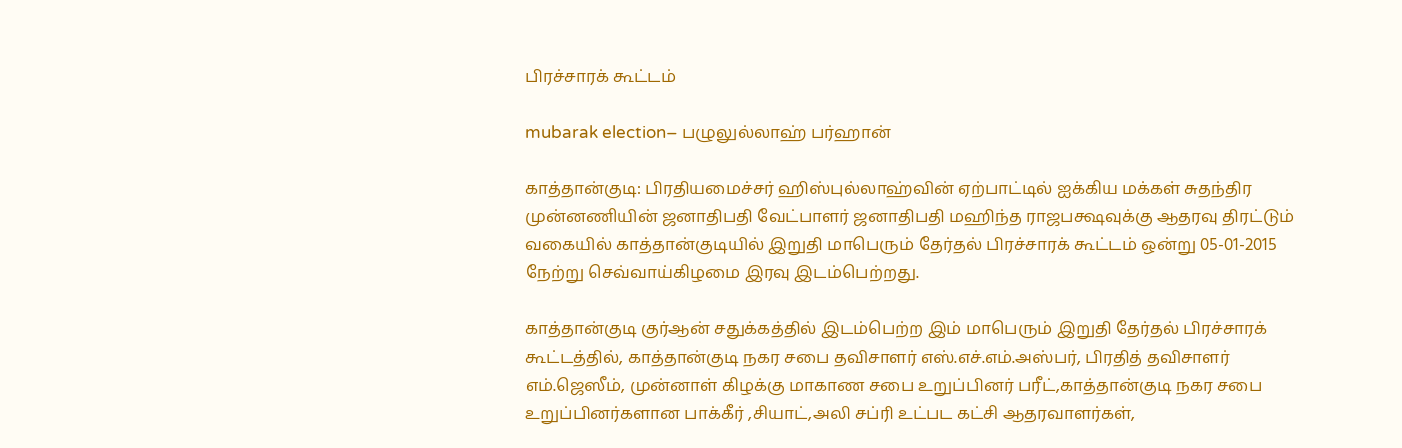பிரச்சாரக் கூட்டம்

mubarak election– பழுலுல்லாஹ் பர்ஹான்

காத்தான்குடி: பிரதியமைச்சர் ஹிஸ்புல்லாஹ்வின் ஏற்பாட்டில் ஐக்கிய மக்கள் சுதந்திர முன்னணியின் ஜனாதிபதி வேட்பாளர் ஜனாதிபதி மஹிந்த ராஜபக்ஷவுக்கு ஆதரவு திரட்டும் வகையில் காத்தான்குடியில் இறுதி மாபெரும் தேர்தல் பிரச்சாரக் கூட்டம் ஒன்று 05-01-2015 நேற்று செவ்வாய்கிழமை இரவு இடம்பெற்றது.

காத்தான்குடி குர்ஆன் சதுக்கத்தில் இடம்பெற்ற இம் மாபெரும் இறுதி தேர்தல் பிரச்சாரக் கூட்டத்தில், காத்தான்குடி நகர சபை தவிசாளர் எஸ்.எச்.எம்.அஸ்பர், பிரதித் தவிசாளர் எம்.ஜெஸீம், முன்னாள் கிழக்கு மாகாண சபை உறுப்பினர் பரீட்,காத்தான்குடி நகர சபை உறுப்பினர்களான பாக்கீர் ,சியாட்,அலி சப்ரி உட்பட கட்சி ஆதரவாளர்கள்,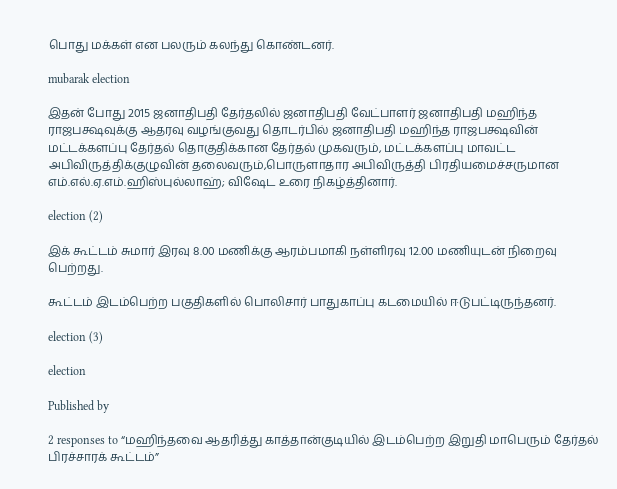பொது மக்கள் என பலரும் கலந்து கொண்டனர்.

mubarak election

இதன் போது 2015 ஜனாதிபதி தேர்தலில் ஜனாதிபதி வேட்பாளர் ஜனாதிபதி மஹிந்த ராஜபக்ஷவுக்கு ஆதரவு வழங்குவது தொடர்பில் ஜனாதிபதி மஹிந்த ராஜபக்ஷவின் மட்டக்களப்பு தேர்தல் தொகுதிக்கான தேர்தல் முகவரும், மட்டக்களப்பு மாவட்ட அபிவிருத்திக்குழுவின் தலைவரும்,பொருளாதார அபிவிருத்தி பிரதியமைச்சருமான எம்.எல்.ஏ.எம்.ஹிஸ்புல்லாஹ்; விஷேட உரை நிகழ்த்தினார்.

election (2)

இக் கூட்டம் சுமார் இரவு 8.00 மணிக்கு ஆரம்பமாகி நள்ளிரவு 12.00 மணியுடன் நிறைவு பெற்றது.

கூட்டம் இடம்பெற்ற பகுதிகளில் பொலிசார் பாதுகாப்பு கடமையில் ஈடுபட்டிருந்தனர்.

election (3)

election

Published by

2 responses to “மஹிந்தவை ஆதரித்து காத்தான்குடியில் இடம்பெற்ற இறுதி மாபெரும் தேர்தல் பிரச்சாரக் கூட்டம்”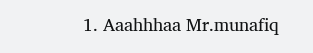1. Aaahhhaa Mr.munafiq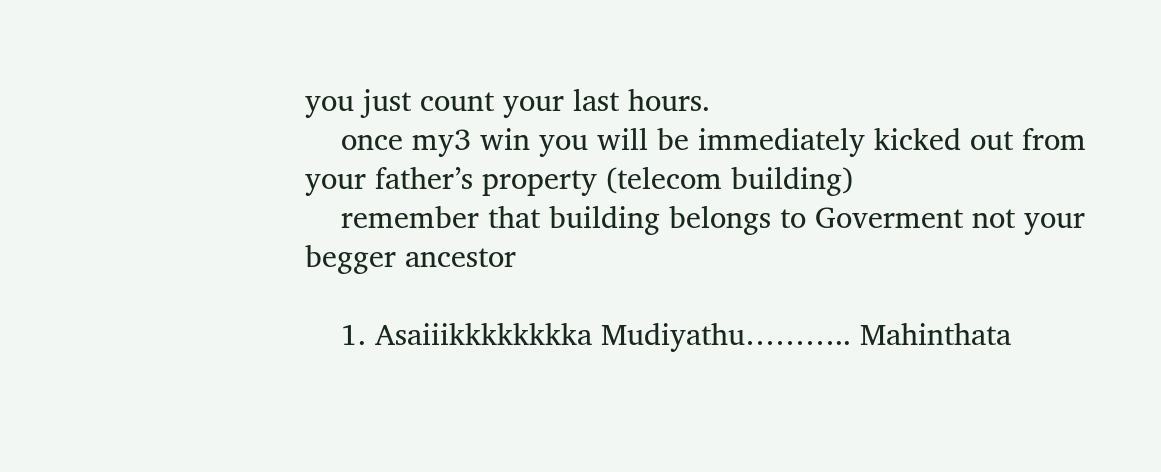you just count your last hours.
    once my3 win you will be immediately kicked out from your father’s property (telecom building)
    remember that building belongs to Goverment not your begger ancestor

    1. Asaiiikkkkkkkka Mudiyathu……….. Mahinthata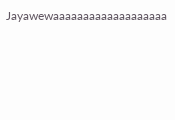Jayawewaaaaaaaaaaaaaaaaaaa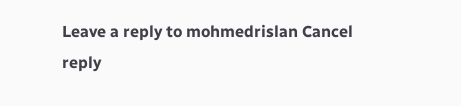Leave a reply to mohmedrislan Cancel reply